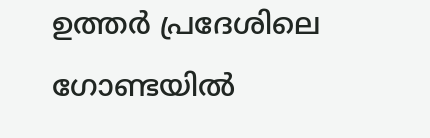ഉത്തർ പ്രദേശിലെ ഗോണ്ടയിൽ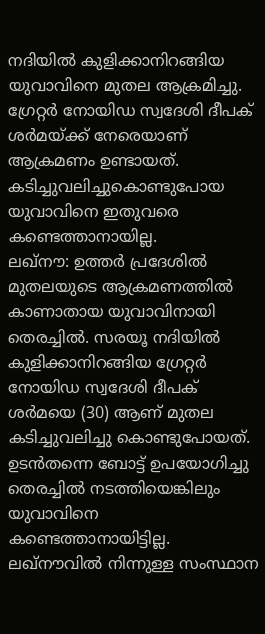നദിയിൽ കുളിക്കാനിറങ്ങിയ യുവാവിനെ മുതല ആക്രമിച്ചു. ഗ്രേറ്റർ നോയിഡ സ്വദേശി ദീപക് ശർമയ്ക്ക് നേരെയാണ് ആക്രമണം ഉണ്ടായത്. കടിച്ചുവലിച്ചുകൊണ്ടുപോയ യുവാവിനെ ഇതുവരെ കണ്ടെത്താനായില്ല.
ലഖ്നൗ: ഉത്തർ പ്രദേശിൽ മുതലയുടെ ആക്രമണത്തിൽ കാണാതായ യുവാവിനായി തെരച്ചിൽ. സരയൂ നദിയിൽ കുളിക്കാനിറങ്ങിയ ഗ്രേറ്റർ നോയിഡ സ്വദേശി ദീപക് ശർമയെ (30) ആണ് മുതല കടിച്ചുവലിച്ചു കൊണ്ടുപോയത്. ഉടൻതന്നെ ബോട്ട് ഉപയോഗിച്ചു തെരച്ചിൽ നടത്തിയെങ്കിലും യുവാവിനെ കണ്ടെത്താനായിട്ടില്ല. ലഖ്നൗവിൽ നിന്നുള്ള സംസ്ഥാന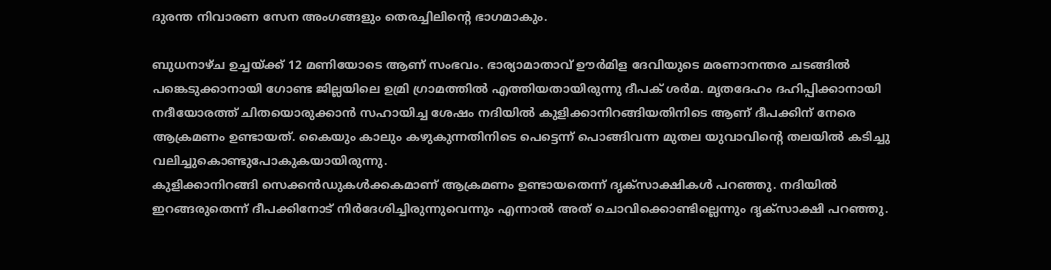ദുരന്ത നിവാരണ സേന അംഗങ്ങളും തെരച്ചിലിൻ്റെ ഭാഗമാകും.

ബുധനാഴ്ച ഉച്ചയ്ക്ക് 12 മണിയോടെ ആണ് സംഭവം. ഭാര്യാമാതാവ് ഊർമിള ദേവിയുടെ മരണാനന്തര ചടങ്ങിൽ പങ്കെടുക്കാനായി ഗോണ്ട ജില്ലയിലെ ഉമ്രി ഗ്രാമത്തിൽ എത്തിയതായിരുന്നു ദീപക് ശർമ. മൃതദേഹം ദഹിപ്പിക്കാനായി നദീയോരത്ത് ചിതയൊരുക്കാൻ സഹായിച്ച ശേഷം നദിയിൽ കുളിക്കാനിറങ്ങിയതിനിടെ ആണ് ദീപക്കിന് നേരെ ആക്രമണം ഉണ്ടായത്. കൈയും കാലും കഴുകുന്നതിനിടെ പെട്ടെന്ന് പൊങ്ങിവന്ന മുതല യുവാവിൻ്റെ തലയിൽ കടിച്ചു വലിച്ചുകൊണ്ടുപോകുകയായിരുന്നു.
കുളിക്കാനിറങ്ങി സെക്കൻഡുകൾക്കകമാണ് ആക്രമണം ഉണ്ടായതെന്ന് ദൃക്സാക്ഷികൾ പറഞ്ഞു. നദിയിൽ ഇറങ്ങരുതെന്ന് ദീപക്കിനോട് നിർദേശിച്ചിരുന്നുവെന്നും എന്നാൽ അത് ചൊവിക്കൊണ്ടില്ലെന്നും ദൃക്സാക്ഷി പറഞ്ഞു.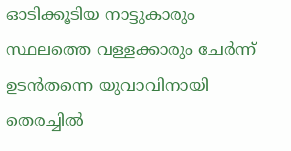ഓടിക്കൂടിയ നാട്ടുകാരും സ്ഥലത്തെ വള്ളക്കാരും ചേർന്ന് ഉടൻതന്നെ യുവാവിനായി തെരച്ചിൽ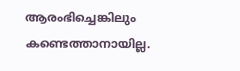ആരംഭിച്ചെങ്കിലും കണ്ടെത്താനായില്ല.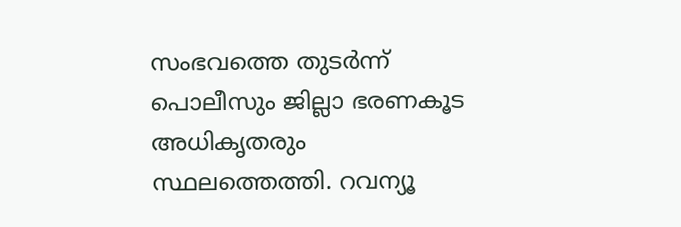സംഭവത്തെ തുടർന്ന് പൊലീസും ജില്ലാ ഭരണകൂട അധികൃതരും സ്ഥലത്തെത്തി. റവന്യൂ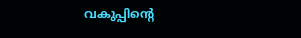വകുപ്പിൻ്റെ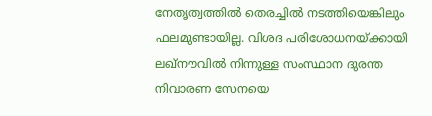നേതൃത്വത്തിൽ തെരച്ചിൽ നടത്തിയെങ്കിലും ഫലമുണ്ടായില്ല. വിശദ പരിശോധനയ്ക്കായി ലഖ്നൗവിൽ നിന്നുള്ള സംസ്ഥാന ദുരന്ത നിവാരണ സേനയെ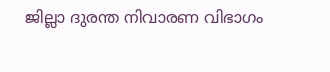ജില്ലാ ദുരന്ത നിവാരണ വിഭാഗം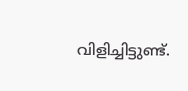വിളിച്ചിട്ടുണ്ട്.